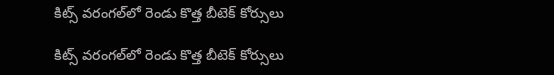కిట్స్ వరంగల్‌‌‌‌‌‌‌‌‌‌‌‌‌‌‌‌లో రెండు కొత్త బీటెక్ కోర్సులు

కిట్స్ వరంగల్‌‌‌‌‌‌‌‌‌‌‌‌‌‌‌‌లో రెండు కొత్త బీటెక్ కోర్సులు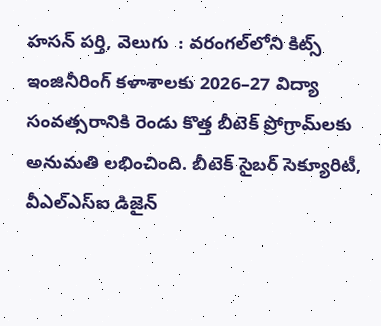హసన్ పర్తి, వెలుగు  : వరంగల్‌‌‌‌‌‌‌‌‌‌‌‌‌‌‌‌లోని కిట్స్ ఇంజినీరింగ్ కళాశాలకు 2026–27 విద్యా సంవత్సరానికి రెండు కొత్త బీటెక్ ప్రోగ్రామ్‌‌‌‌‌‌‌‌‌‌‌‌‌‌‌‌లకు అనుమతి లభించింది. బీటెక్ సైబర్ సెక్యూరిటీ, వీఎల్‌‌‌‌‌‌‌‌‌‌‌‌‌‌‌‌ఎస్‌‌‌‌‌‌‌‌‌‌‌‌‌‌‌‌ఐ డిజైన్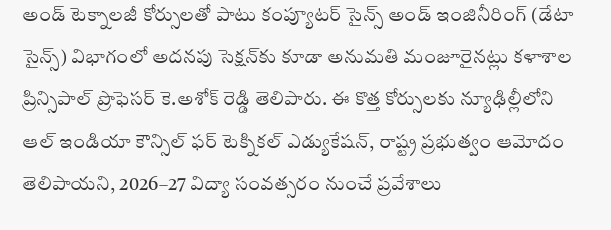అండ్ టెక్నాలజీ కోర్సులతో పాటు కంప్యూటర్ సైన్స్ అండ్ ఇంజినీరింగ్ (డేటా సైన్స్) విభాగంలో అదనపు సెక్షన్‌‌‌‌‌‌‌‌‌‌‌‌‌‌‌‌కు కూడా అనుమతి మంజూరైనట్లు కళాశాల ప్రిన్సిపాల్ ప్రొఫెసర్ కె.అశోక్ రెడ్డి తెలిపారు. ఈ కొత్త కోర్సులకు న్యూఢిల్లీలోని ఆల్ ఇండియా కౌన్సిల్ ఫర్ టెక్నికల్ ఎడ్యుకేషన్, రాష్ట్ర ప్రభుత్వం ఆమోదం తెలిపాయని, 2026–27 విద్యా సంవత్సరం నుంచే ప్రవేశాలు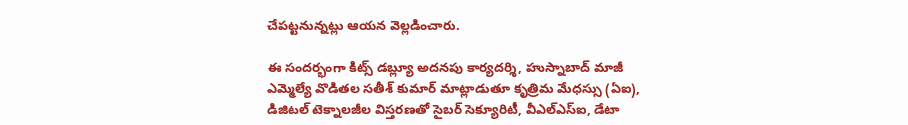చేపట్టనున్నట్లు ఆయన వెల్లడించారు.

ఈ సందర్భంగా కిట్స్ డబ్ల్యూ అదనపు కార్యదర్శి, హుస్నాబాద్ మాజీ ఎమ్మెల్యే వొడితల సతీశ్ కుమార్ మాట్లాడుతూ కృత్రిమ మేధస్సు (ఏఐ), డిజిటల్ టెక్నాలజీల విస్తరణతో సైబర్ సెక్యూరిటీ, వీఎల్‌‌‌‌‌‌‌‌‌‌‌‌‌‌‌‌ఎస్‌‌‌‌‌‌‌‌‌‌‌‌‌‌‌‌ఐ, డేటా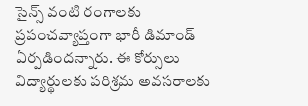సైన్స్ వంటి రంగాలకు ప్రపంచవ్యాప్తంగా భారీ డిమాండ్ ఏర్పడిందన్నారు. ఈ కోర్సులు విద్యార్థులకు పరిశ్రమ అవసరాలకు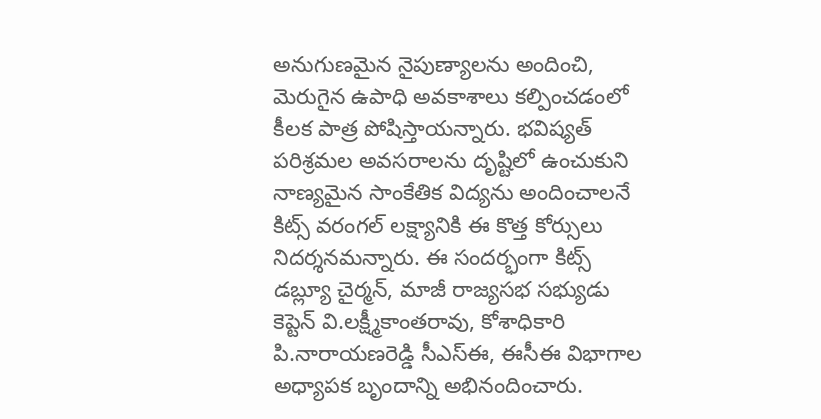అనుగుణమైన నైపుణ్యాలను అందించి, మెరుగైన ఉపాధి అవకాశాలు కల్పించడంలో కీలక పాత్ర పోషిస్తాయన్నారు. భవిష్యత్ పరిశ్రమల అవసరాలను దృష్టిలో ఉంచుకుని నాణ్యమైన సాంకేతిక విద్యను అందించాలనే కిట్స్ వరంగల్ లక్ష్యానికి ఈ కొత్త కోర్సులు నిదర్శనమన్నారు. ఈ సందర్భంగా కిట్స్ డబ్ల్యూ చైర్మన్, మాజీ రాజ్యసభ సభ్యుడు కెప్టెన్ వి.లక్ష్మీకాంతరావు, కోశాధికారి పి.నారాయణరెడ్డి సీఎస్‌‌‌‌‌‌‌‌‌‌‌‌‌‌‌‌ఈ, ఈసీఈ విభాగాల అధ్యాపక బృందాన్ని అభినందించారు.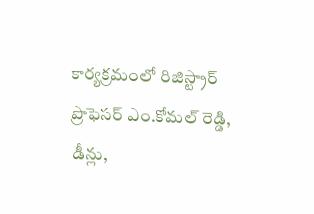కార్యక్రమంలో రిజిస్ట్రార్ ప్రొఫెసర్ ఎం.కోమల్ రెడ్డి, డీన్లు,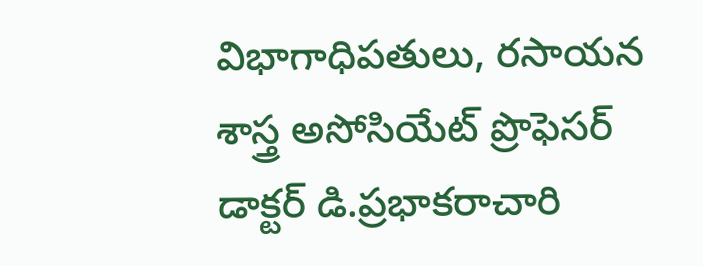విభాగాధిపతులు, రసాయన శాస్త్ర అసోసియేట్ ప్రొఫెసర్ డాక్టర్ డి.ప్రభాకరాచారి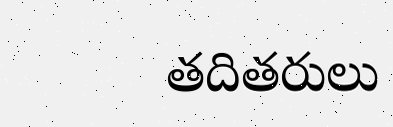తదితరులు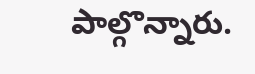పాల్గొన్నారు.